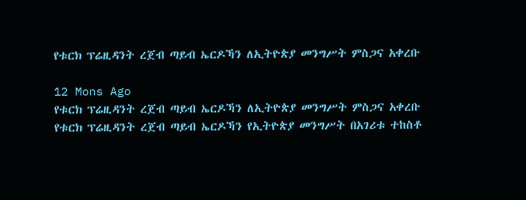የቱርክ ፕሬዚዳንት ረጀብ ጣይብ ኤርዶኻን ለኢትዮጵያ መንግሥት ምስጋና አቀረቡ

12 Mons Ago
የቱርክ ፕሬዚዳንት ረጀብ ጣይብ ኤርዶኻን ለኢትዮጵያ መንግሥት ምስጋና አቀረቡ
የቱርክ ፕሬዚዳንት ረጀብ ጣይብ ኤርዶኻን የኢትዮጵያ መንግሥት በአገሪቱ ተከስቶ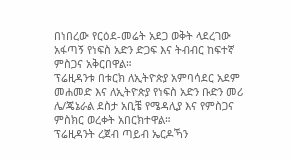በነበረው የርዕደ-መሬት አደጋ ወቅት ላደረገው አፋጣኝ የነፍስ አድን ድጋፍ እና ትብብር ከፍተኛ ምስጋና አቅርበዋል።
ፕሬዚዳንቱ በቱርክ ለኢትዮጵያ አምባሳደር አደም መሐመድ እና ለኢትዮጵያ የነፍስ አድን ቡድን መሪ ሌ/ጄኔራል ደስታ አቢቼ የሜዳሊያ እና የምስጋና ምስክር ወረቀት አበርክተዋል።
ፕሬዚዳንት ረጀብ ጣይብ ኤርዶኻን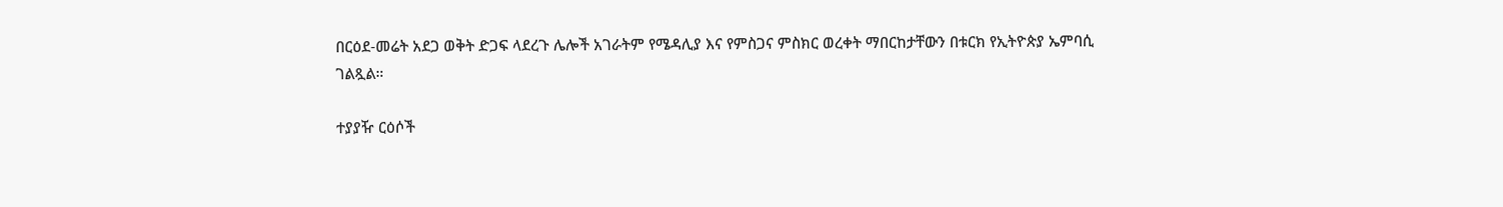በርዕደ-መሬት አደጋ ወቅት ድጋፍ ላደረጉ ሌሎች አገራትም የሜዳሊያ እና የምስጋና ምስክር ወረቀት ማበርከታቸውን በቱርክ የኢትዮጵያ ኤምባሲ ገልጿል።

ተያያዥ ርዕሶች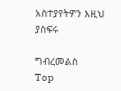አስተያየትዎን እዚህ ያስፍሩ

ግብረመልስ
Top